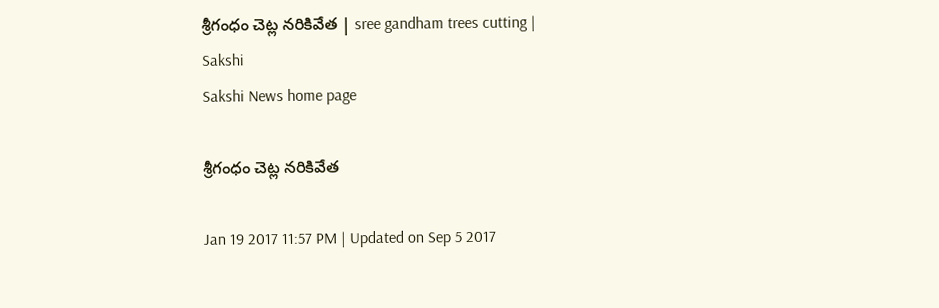శ్రీగంధం చెట్ల నరికివేత | sree gandham trees cutting | Sakshi
Sakshi News home page

శ్రీగంధం చెట్ల నరికివేత

Jan 19 2017 11:57 PM | Updated on Sep 5 2017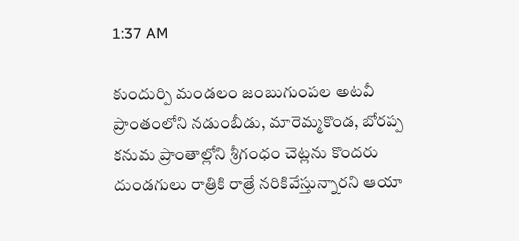1:37 AM

కుందుర్పి మండలం జంబుగుంపల అటవీ ప్రాంతంలోని నడుంబీడు, మారెమ్మకొండ, బోరప్ప కనుమ ప్రాంతాల్లోని శ్రీగంధం చెట్లను కొందరు దుండగులు రాత్రికి రాత్రే నరికివేస్తున్నారని ఆయా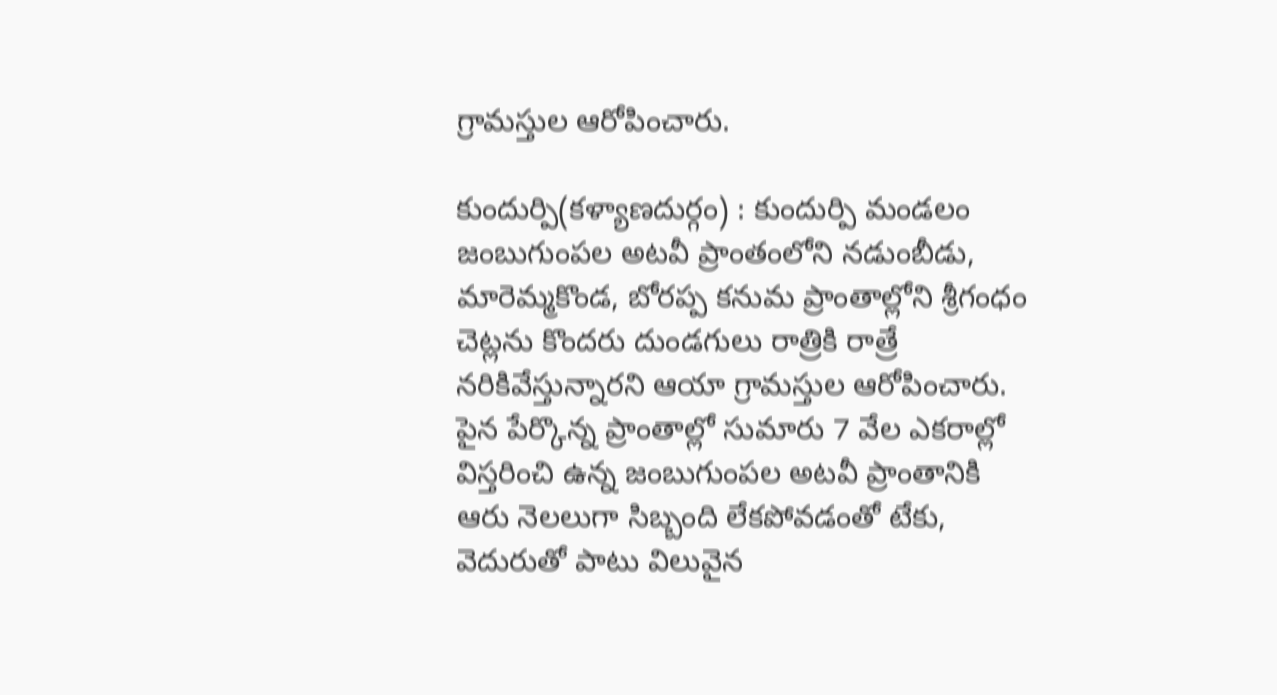గ్రామస్తుల ఆరోపించారు.

కుందుర్పి(కళ్యాణదుర్గం) : కుందుర్పి మండలం జంబుగుంపల అటవీ ప్రాంతంలోని నడుంబీడు, మారెమ్మకొండ, బోరప్ప కనుమ ప్రాంతాల్లోని శ్రీగంధం చెట్లను కొందరు దుండగులు రాత్రికి రాత్రే నరికివేస్తున్నారని ఆయా గ్రామస్తుల ఆరోపించారు. పైన పేర్కొన్న ప్రాంతాల్లో సుమారు 7 వేల ఎకరాల్లో విస్తరించి ఉన్న జంబుగుంపల అటవీ ప్రాంతానికి ఆరు నెలలుగా సిబ్బంది లేకపోవడంతో టేకు, వెదురుతో పాటు విలువైన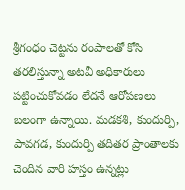శ్రీగంధం చెట్టను రంపాలతో కోసి తరలిస్తున్నా అటవీ అధికారులు పట్టించుకోవడం లేదనే ఆరోపణలు బలంగా ఉన్నాయి. మడకశి, కుందుర్పి, పావగడ, కుందుర్పి తదితర ప్రాంతాలకు చెందిన వారి హస్తం ఉన్నట్లు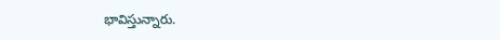భావిస్తున్నారు.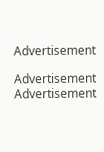Advertisement

Advertisement
Advertisement